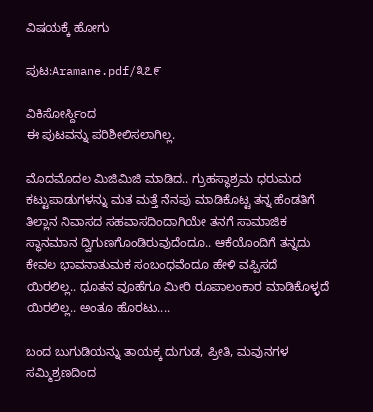ವಿಷಯಕ್ಕೆ ಹೋಗು

ಪುಟ:Aramane.pdf/೩೭೯

ವಿಕಿಸೋರ್ಸ್ದಿಂದ
ಈ ಪುಟವನ್ನು ಪರಿಶೀಲಿಸಲಾಗಿಲ್ಲ.

ಮೊದಮೊದಲ ಮಿಜಿಮಿಜಿ ಮಾಡಿದ.. ಗ್ರುಹಸ್ಥಾಶ್ರಮ ಧರುಮದ ಕಟ್ಟುಪಾಡುಗಳನ್ನು ಮತ ಮತ್ತೆ ನೆನಪು ಮಾಡಿಕೊಟ್ಟ ತನ್ನ ಹೆಂಡತಿಗೆ ತಿಲ್ಲಾನ ನಿವಾಸದ ಸಹವಾಸದಿಂದಾಗಿಯೇ ತನಗೆ ಸಾಮಾಜಿಕ ಸ್ಥಾನಮಾನ ದ್ವಿಗುಣಗೊಂಡಿರುವುದೆಂದೂ.. ಆಕೆಯೊಂದಿಗೆ ತನ್ನದು ಕೇವಲ ಭಾವನಾತುಮಕ ಸಂಬಂಧವೆಂದೂ ಹೇಳಿ ವಪ್ಪಿಸದೆ ಯಿರಲಿಲ್ಲ.. ಧೂತನ ವೂಹೆಗೂ ಮೀರಿ ರೂಪಾಲಂಕಾರ ಮಾಡಿಕೊಳ್ಳದೆ ಯಿರಲಿಲ್ಲ.. ಅಂತೂ ಹೊರಟು....

ಬಂದ ಬುಗುಡಿಯನ್ನು ತಾಯಕ್ಕ ದುಗುಡ, ಪ್ರೀತಿ, ಮವುನಗಳ ಸಮ್ಮಿಶ್ರಣದಿಂದ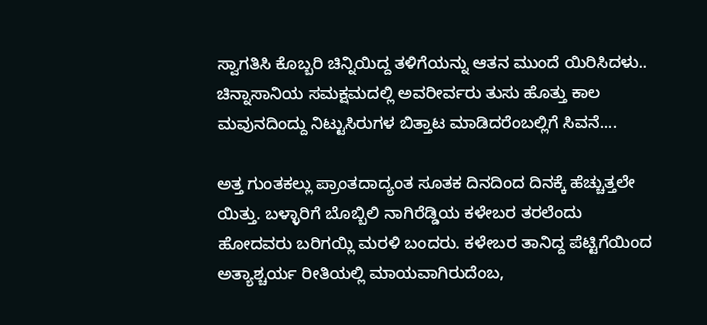ಸ್ವಾಗತಿಸಿ ಕೊಬ್ಬರಿ ಚಿನ್ನಿಯಿದ್ದ ತಳಿಗೆಯನ್ನು ಆತನ ಮುಂದೆ ಯಿರಿಸಿದಳು.. ಚಿನ್ನಾಸಾನಿಯ ಸಮಕ್ಷಮದಲ್ಲಿ ಅವರೀರ್ವರು ತುಸು ಹೊತ್ತು ಕಾಲ ಮವುನದಿಂದ್ದು ನಿಟ್ಟುಸಿರುಗಳ ಬಿತ್ತಾಟ ಮಾಡಿದರೆಂಬಲ್ಲಿಗೆ ಸಿವನೆ....

ಅತ್ತ ಗುಂತಕಲ್ಲು ಪ್ರಾಂತದಾದ್ಯಂತ ಸೂತಕ ದಿನದಿಂದ ದಿನಕ್ಕೆ ಹೆಚ್ಚುತ್ತಲೇ ಯಿತ್ತು. ಬಳ್ಳಾರಿಗೆ ಬೊಬ್ಬಿಲಿ ನಾಗಿರೆಡ್ಡಿಯ ಕಳೇಬರ ತರಲೆಂದು ಹೋದವರು ಬರಿಗಯ್ಲಿ ಮರಳಿ ಬಂದರು. ಕಳೇಬರ ತಾನಿದ್ದ ಪೆಟ್ಟಿಗೆಯಿಂದ ಅತ್ಯಾಶ್ಚರ್ಯ ರೀತಿಯಲ್ಲಿ ಮಾಯವಾಗಿರುದೆಂಬ,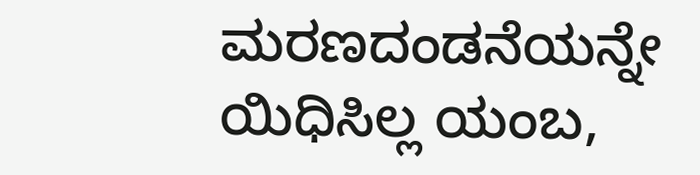ಮರಣದಂಡನೆಯನ್ನೇ ಯಿಧಿಸಿಲ್ಲ ಯಂಬ,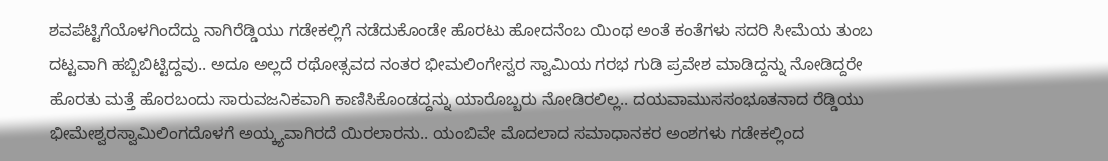ಶವಪೆಟ್ಟಿಗೆಯೊಳಗಿಂದೆದ್ದು ನಾಗಿರೆಡ್ಡಿಯು ಗಡೇಕಲ್ಲಿಗೆ ನಡೆದುಕೊಂಡೇ ಹೊರಟು ಹೋದನೆಂಬ ಯಿಂಥ ಅಂತೆ ಕಂತೆಗಳು ಸದರಿ ಸೀಮೆಯ ತುಂಬ ದಟ್ಟವಾಗಿ ಹಬ್ಬಿಬಿಟ್ಟಿದ್ದವು.. ಅದೂ ಅಲ್ಲದೆ ರಥೋತ್ಸವದ ನಂತರ ಭೀಮಲಿಂಗೇಸ್ವರ ಸ್ವಾಮಿಯ ಗರಭ ಗುಡಿ ಪ್ರವೇಶ ಮಾಡಿದ್ದನ್ನು ನೋಡಿದ್ದರೇ ಹೊರತು ಮತ್ತೆ ಹೊರಬಂದು ಸಾರುವಜನಿಕವಾಗಿ ಕಾಣಿಸಿಕೊಂಡದ್ದನ್ನು ಯಾರೊಬ್ಬರು ನೋಡಿರಲಿಲ್ಲ.. ದಯವಾಮುಸಸಂಭೂತನಾದ ರೆಡ್ಡಿಯು ಭೀಮೇಶ್ವರಸ್ವಾಮಿಲಿಂಗದೊಳಗೆ ಅಯ್ಕ್ಯವಾಗಿರದೆ ಯಿರಲಾರನು.. ಯಂಬಿವೇ ಮೊದಲಾದ ಸಮಾಧಾನಕರ ಅಂಶಗಳು ಗಡೇಕಲ್ಲಿಂದ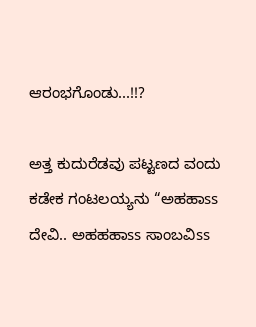ಆರಂಭಗೊಂಡು...!!?

ಅತ್ತ ಕುದುರೆಡವು ಪಟ್ಟಣದ ವಂದು ಕಡೇಕ ಗಂಟಲಯ್ಯನು “ಅಹಹಾss ದೇವಿ.. ಅಹಹಹಾss ಸಾಂಬವಿss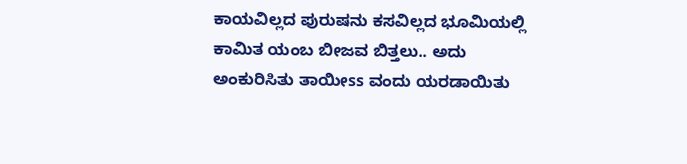ಕಾಯವಿಲ್ಲದ ಪುರುಷನು ಕಸವಿಲ್ಲದ ಭೂಮಿಯಲ್ಲಿ ಕಾಮಿತ ಯಂಬ ಬೀಜವ ಬಿತ್ತಲು.. ಅದು ಅಂಕುರಿಸಿತು ತಾಯೀss ವಂದು ಯರಡಾಯಿತು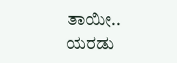ತಾಯೀ.. ಯರಡು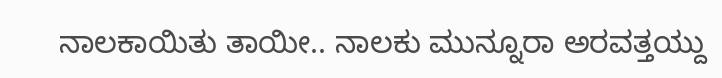ನಾಲಕಾಯಿತು ತಾಯೀ.. ನಾಲಕು ಮುನ್ನೂರಾ ಅರವತ್ತಯ್ದು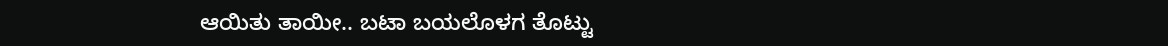ಆಯಿತು ತಾಯೀ.. ಬಟಾ ಬಯಲೊಳಗ ತೊಟ್ಟು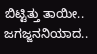ಬಿಟ್ಟಿತ್ತು ತಾಯೀ.. ಜಗಜ್ಜನನಿಯಾದ..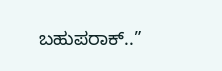ಬಹುಪರಾಕ್..”